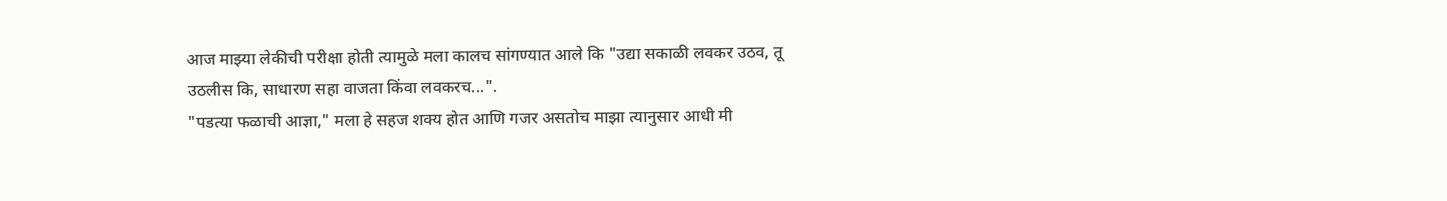आज माझ्या लेकीची परीक्षा होती त्यामुळे मला कालच सांगण्यात आले कि "उद्या सकाळी लवकर उठव, तू उठलीस कि, साधारण सहा वाजता किंवा लवकरच...".
"पडत्या फळाची आज्ञा," मला हे सहज शक्य होत आणि गजर असतोच माझा त्यानुसार आधी मी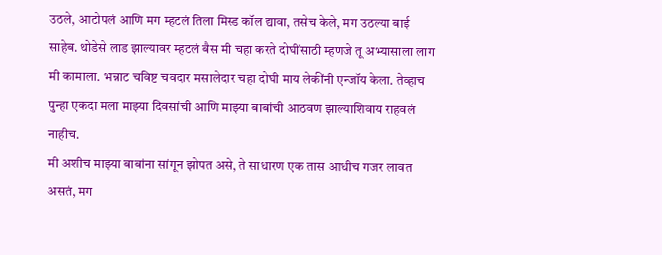उठले, आटोपलं आणि मग म्हटलं तिला मिस्ड कॉल द्यावा, तसेच केले, मग उठल्या बाई साहेब. थोडेसे लाड झाल्यावर म्हटलं बैस मी चहा करते दोघींसाठी म्हणजे तू अभ्यासाला लाग मी कामाला. भन्नाट चविष्ट चवदार मसालेदार चहा दोघी माय लेकींनी एन्जॉय केला. तेव्हाच पुन्हा एकदा मला माझ्या दिवसांची आणि माझ्या बाबांची आठवण झाल्याशिवाय राहवलं नाहीच.
मी अशीच माझ्या बाबांना सांगून झोपत असे, ते साधारण एक तास आधीच गजर लावत असतं, मग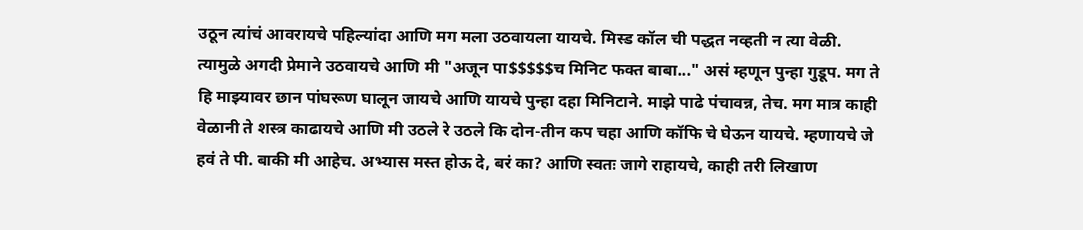उठून त्यांचं आवरायचे पहिल्यांदा आणि मग मला उठवायला यायचे. मिस्ड कॉल ची पद्धत नव्हती न त्या वेळी. त्यामुळे अगदी प्रेमाने उठवायचे आणि मी "अजून पा$$$$$च मिनिट फक्त बाबा..." असं म्हणून पुन्हा गुडूप. मग ते हि माझ्यावर छान पांघरूण घालून जायचे आणि यायचे पुन्हा दहा मिनिटाने. माझे पाढे पंचावन्न, तेच. मग मात्र काही वेळानी ते शस्त्र काढायचे आणि मी उठले रे उठले कि दोन-तीन कप चहा आणि कॉफि चे घेऊन यायचे. म्हणायचे जे हवं ते पी. बाकी मी आहेच. अभ्यास मस्त होऊ दे, बरं का? आणि स्वतः जागे राहायचे, काही तरी लिखाण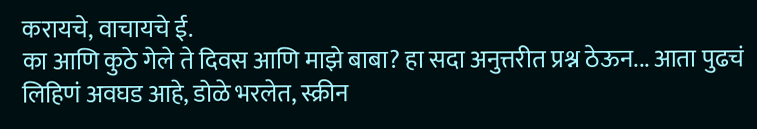करायचे, वाचायचे ई.
का आणि कुठे गेले ते दिवस आणि माझे बाबा? हा सदा अनुत्तरीत प्रश्न ठेऊन... आता पुढचं लिहिणं अवघड आहे, डोळे भरलेत, स्क्रीन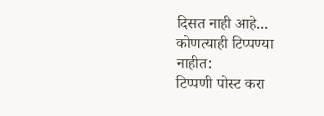दिसत नाही आहे...
कोणत्याही टिप्पण्या नाहीत:
टिप्पणी पोस्ट करा